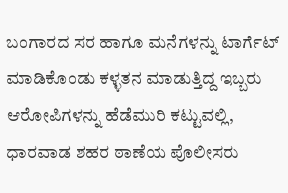ಬಂಗಾರದ ಸರ ಹಾಗೂ ಮನೆಗಳನ್ನು ಟಾರ್ಗೆಟ್ ಮಾಡಿಕೊಂಡು ಕಳ್ಳತನ ಮಾಡುತ್ತಿದ್ದ ಇಬ್ಬರು ಆರೋಪಿಗಳನ್ನು ಹೆಡೆಮುರಿ ಕಟ್ಟುವಲ್ಲಿ, ಧಾರವಾಡ ಶಹರ ಠಾಣೆಯ ಪೊಲೀಸರು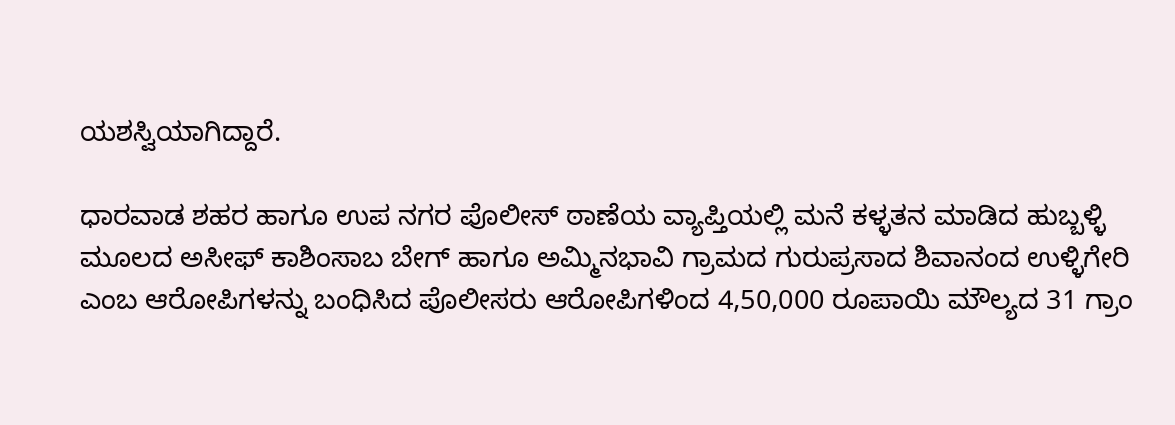ಯಶಸ್ವಿಯಾಗಿದ್ದಾರೆ.

ಧಾರವಾಡ ಶಹರ ಹಾಗೂ ಉಪ ನಗರ ಪೊಲೀಸ್ ಠಾಣೆಯ ವ್ಯಾಪ್ತಿಯಲ್ಲಿ ಮನೆ ಕಳ್ಳತನ ಮಾಡಿದ ಹುಬ್ಬಳ್ಳಿ ಮೂಲದ ಅಸೀಫ್ ಕಾಶಿಂಸಾಬ ಬೇಗ್ ಹಾಗೂ ಅಮ್ಮಿನಭಾವಿ ಗ್ರಾಮದ ಗುರುಪ್ರಸಾದ ಶಿವಾನಂದ ಉಳ್ಳಿಗೇರಿ ಎಂಬ ಆರೋಪಿಗಳನ್ನು ಬಂಧಿಸಿದ ಪೊಲೀಸರು ಆರೋಪಿಗಳಿಂದ 4,50,000 ರೂಪಾಯಿ ಮೌಲ್ಯದ 31 ಗ್ರಾಂ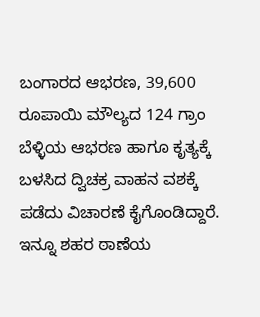ಬಂಗಾರದ ಆಭರಣ, 39,600 ರೂಪಾಯಿ ಮೌಲ್ಯದ 124 ಗ್ರಾಂ ಬೆಳ್ಳಿಯ ಆಭರಣ ಹಾಗೂ ಕೃತ್ಯಕ್ಕೆ ಬಳಸಿದ ದ್ವಿಚಕ್ರ ವಾಹನ ವಶಕ್ಕೆ ಪಡೆದು ವಿಚಾರಣೆ ಕೈಗೊಂಡಿದ್ದಾರೆ. ಇನ್ನೂ ಶಹರ ಠಾಣೆಯ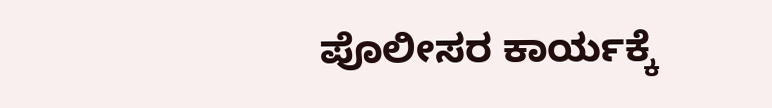ಪೊಲೀಸರ ಕಾರ್ಯಕ್ಕೆ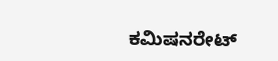ಕಮಿಷನರೇಟ್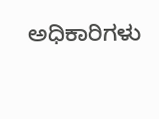ಅಧಿಕಾರಿಗಳು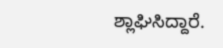ಶ್ಲಾಘಿಸಿದ್ದಾರೆ.